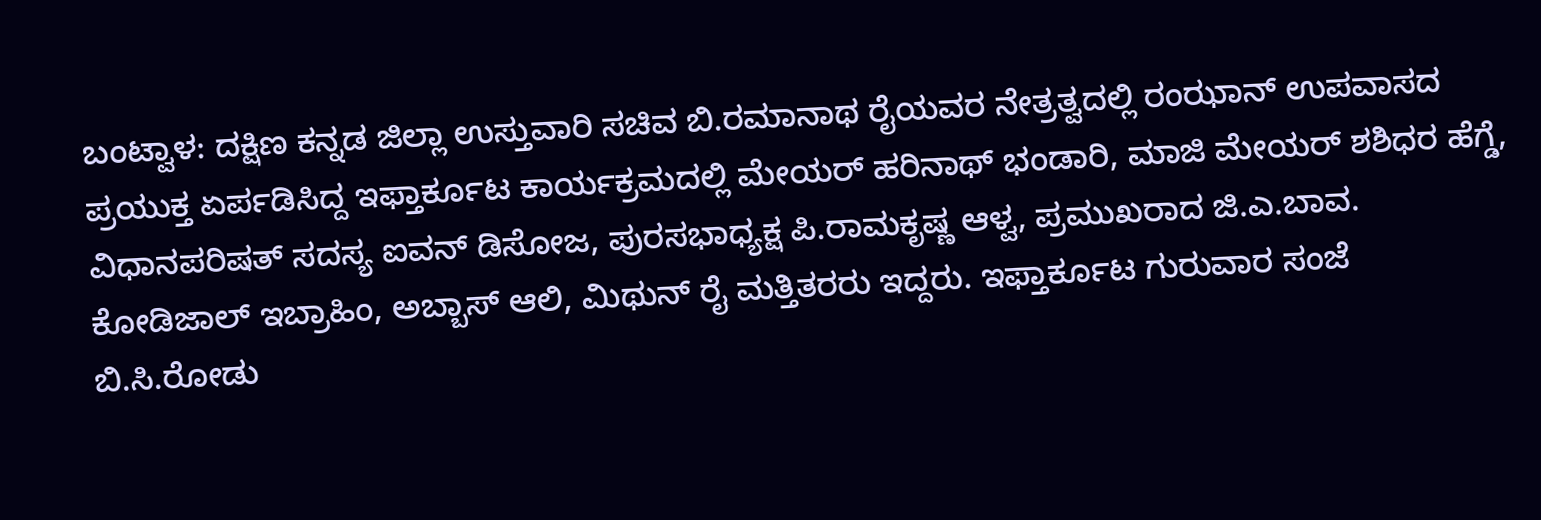ಬಂಟ್ವಾಳ: ದಕ್ಷಿಣ ಕನ್ನಡ ಜಿಲ್ಲಾ ಉಸ್ತುವಾರಿ ಸಚಿವ ಬಿ.ರಮಾನಾಥ ರೈಯವರ ನೇತ್ರತ್ವದಲ್ಲಿ ರಂಝಾನ್ ಉಪವಾಸದ ಪ್ರಯುಕ್ತ ಏರ್ಪಡಿಸಿದ್ದ ಇಫ್ತಾರ್ಕೂಟ ಕಾರ್ಯಕ್ರಮದಲ್ಲಿ ಮೇಯರ್ ಹರಿನಾಥ್ ಭಂಡಾರಿ, ಮಾಜಿ ಮೇಯರ್ ಶಶಿಧರ ಹೆಗ್ಡೆ, ವಿಧಾನಪರಿಷತ್ ಸದಸ್ಯ ಐವನ್ ಡಿಸೋಜ, ಪುರಸಭಾಧ್ಯಕ್ಷ ಪಿ.ರಾಮಕೃಷ್ಣ ಆಳ್ವ, ಪ್ರಮುಖರಾದ ಜಿ.ಎ.ಬಾವ. ಕೋಡಿಜಾಲ್ ಇಬ್ರಾಹಿಂ, ಅಬ್ಬಾಸ್ ಆಲಿ, ಮಿಥುನ್ ರೈ ಮತ್ತಿತರರು ಇದ್ದರು. ಇಫ್ತಾರ್ಕೂಟ ಗುರುವಾರ ಸಂಜೆ ಬಿ.ಸಿ.ರೋಡು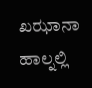ಖಝಾನಾ ಹಾಲ್ನಲ್ಲಿ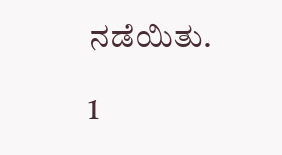ನಡೆಯಿತು.

1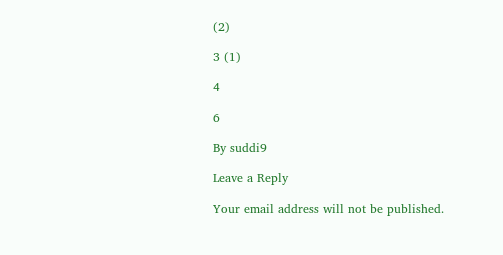(2)

3 (1)

4

6

By suddi9

Leave a Reply

Your email address will not be published.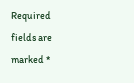Required fields are marked *